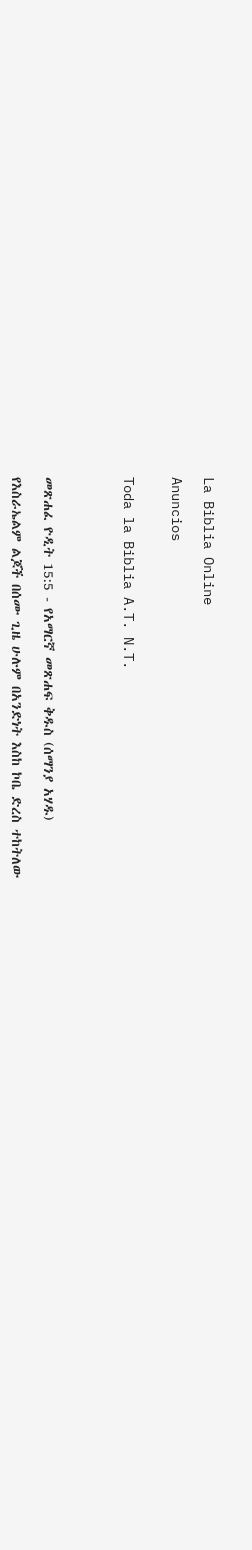La Biblia Online

Anuncios


Toda la Biblia A.T. N.T.




መጽሐፈ ዮዲት 15:5 - የአማርኛ መጽሐፍ ቅዱስ (ሰማንያ አሃዱ)

የእስራኤልም ልጆች በሰሙ ጊዜ ሁሉም በአንድነት እስከ ኮቤ ድረስ ተከትለው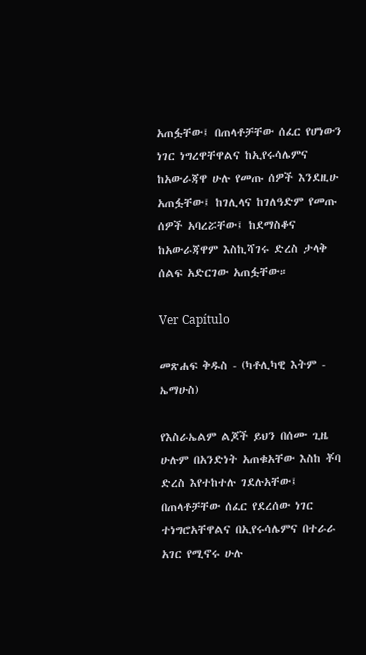አጠፏቸው፤ በጠላቶቻቸው ሰፈር የሆነውን ነገር ነግረዋቸዋልና ከኢየሩሳሌምና ከአውራጃዋ ሁሉ የመጡ ሰዎች እንደዚሁ አጠፏቸው፤ ከገሊላና ከገለዓድም የመጡ ሰዎች አባረሯቸው፤ ከደማስቆና ከአውራጃዋም እስኪሻገሩ ድረስ ታላቅ ሰልፍ አድርገው አጠፏቸው።

Ver Capítulo

መጽሐፍ ቅዱስ - (ካቶሊካዊ እትም - ኤማሁስ)

የእስራኤልም ልጆች ይህን በሰሙ ጊዜ ሁሉም በአንድነት አጠቁአቸው እስከ ቾባ ድረስ እየተከተሉ ገደሉአቸው፤ በጠላቶቻቸው ሰፈር የደረሰው ነገር ተነግሮአቸዋልና በኢየሩሳሌምና በተራራ አገር የሚኖሩ ሁሉ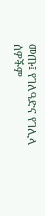መጡ፤ የገለዓድና የገሊላ ሰዎችም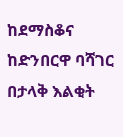ከደማስቆና ከድንበርዋ ባሻገር በታላቅ እልቂት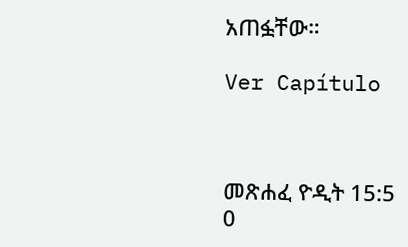አጠፏቸው።

Ver Capítulo



መጽሐፈ ዮዲት 15:5
0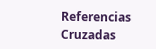Referencias Cruzadas